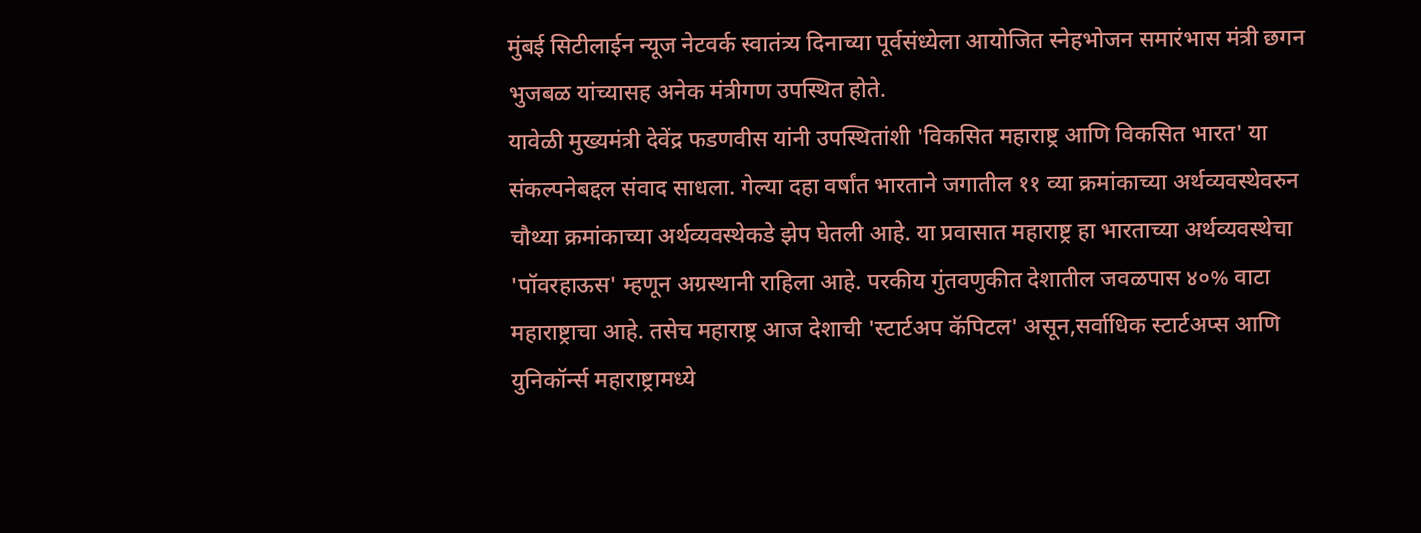मुंबई सिटीलाईन न्यूज नेटवर्क स्वातंत्र्य दिनाच्या पूर्वसंध्येला आयोजित स्नेहभोजन समारंभास मंत्री छगन भुजबळ यांच्यासह अनेक मंत्रीगण उपस्थित होते.
यावेळी मुख्यमंत्री देवेंद्र फडणवीस यांनी उपस्थितांशी 'विकसित महाराष्ट्र आणि विकसित भारत' या संकल्पनेबद्दल संवाद साधला. गेल्या दहा वर्षांत भारताने जगातील ११ व्या क्रमांकाच्या अर्थव्यवस्थेवरुन चौथ्या क्रमांकाच्या अर्थव्यवस्थेकडे झेप घेतली आहे. या प्रवासात महाराष्ट्र हा भारताच्या अर्थव्यवस्थेचा 'पॉवरहाऊस' म्हणून अग्रस्थानी राहिला आहे. परकीय गुंतवणुकीत देशातील जवळपास ४०% वाटा महाराष्ट्राचा आहे. तसेच महाराष्ट्र आज देशाची 'स्टार्टअप कॅपिटल' असून,सर्वाधिक स्टार्टअप्स आणि युनिकॉर्न्स महाराष्ट्रामध्ये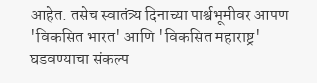आहेत. तसेच स्वातंत्र्य दिनाच्या पार्श्वभूमीवर आपण 'विकसित भारत' आणि 'विकसित महाराष्ट्र' घडवण्याचा संकल्प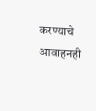करण्याचे आवाहनही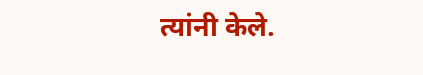त्यांनी केले.